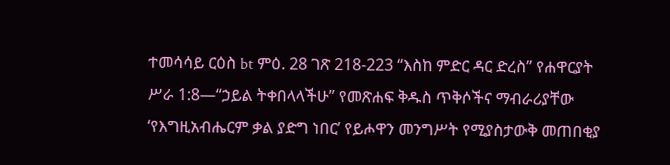ተመሳሳይ ርዕስ bt ምዕ. 28 ገጽ 218-223 “እስከ ምድር ዳር ድረስ” የሐዋርያት ሥራ 1:8—“ኃይል ትቀበላላችሁ” የመጽሐፍ ቅዱስ ጥቅሶችና ማብራሪያቸው ‘የእግዚአብሔርም ቃል ያድግ ነበር’ የይሖዋን መንግሥት የሚያስታውቅ መጠበቂያ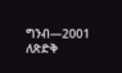ግንብ—2001 ለጽድቅ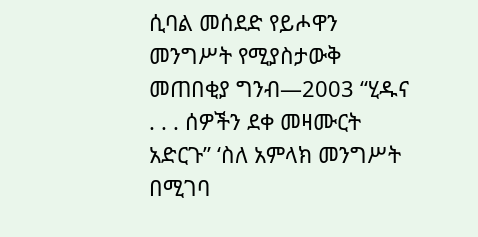ሲባል መሰደድ የይሖዋን መንግሥት የሚያስታውቅ መጠበቂያ ግንብ—2003 “ሂዱና . . . ሰዎችን ደቀ መዛሙርት አድርጉ” ‘ስለ አምላክ መንግሥት በሚገባ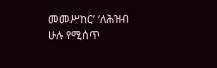መመሥከር’ ‘ለሕዝብ ሁሉ የሚሰጥ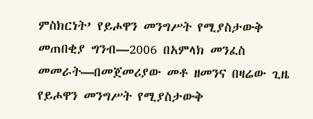ምስክርነት’ የይሖዋን መንግሥት የሚያስታውቅ መጠበቂያ ግንብ—2006 በአምላክ መንፈስ መመራት—በመጀመሪያው መቶ ዘመንና በዛሬው ጊዜ የይሖዋን መንግሥት የሚያስታውቅ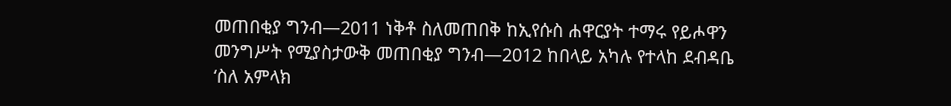መጠበቂያ ግንብ—2011 ነቅቶ ስለመጠበቅ ከኢየሱስ ሐዋርያት ተማሩ የይሖዋን መንግሥት የሚያስታውቅ መጠበቂያ ግንብ—2012 ከበላይ አካሉ የተላከ ደብዳቤ ‘ስለ አምላክ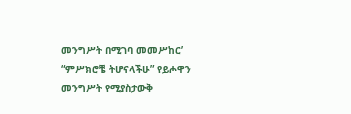መንግሥት በሚገባ መመሥከር’ “ምሥክሮቼ ትሆናላችሁ” የይሖዋን መንግሥት የሚያስታውቅ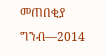መጠበቂያ ግንብ—2014